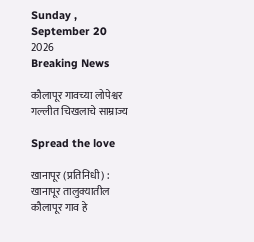Sunday , September 20 2026
Breaking News

कौलापूर गावच्या लोपेश्वर गल्लीत चिखलाचे साम्राज्य

Spread the love

खानापूर (प्रतिनिधी) : खानापूर तालुक्यातील कौलापूर गाव हे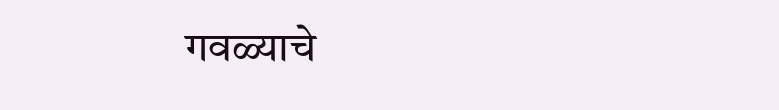गवळ्याचे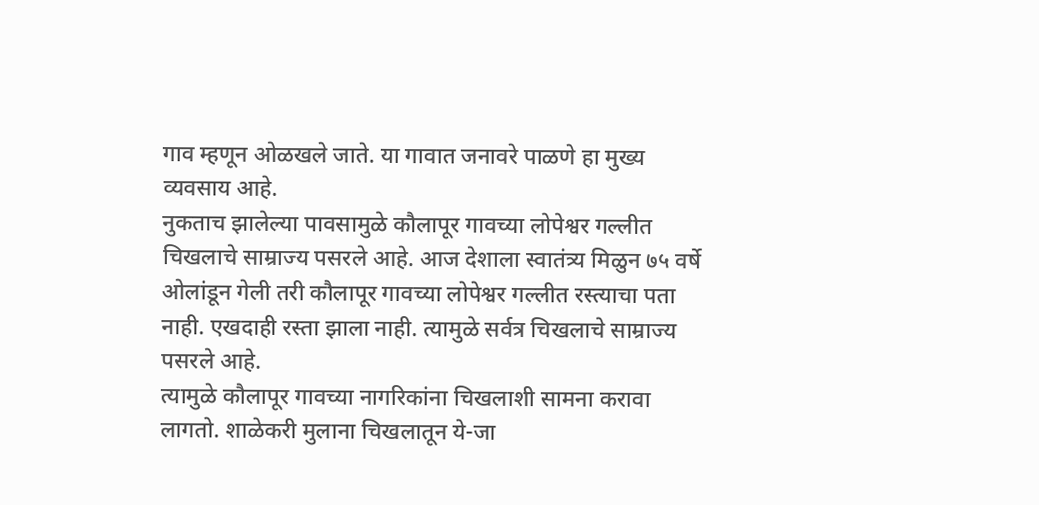गाव म्हणून ओळखले जाते. या गावात जनावरे पाळणे हा मुख्य व्यवसाय आहे.
नुकताच झालेल्या पावसामुळे कौलापूर गावच्या लोपेश्वर गल्लीत चिखलाचे साम्राज्य पसरले आहे. आज देशाला स्वातंत्र्य मिळुन ७५ वर्षे ओलांडून गेली तरी कौलापूर गावच्या लोपेश्वर गल्लीत रस्त्याचा पता नाही. एखदाही रस्ता झाला नाही. त्यामुळे सर्वत्र चिखलाचे साम्राज्य पसरले आहे.
त्यामुळे कौलापूर गावच्या नागरिकांना चिखलाशी सामना करावा लागतो. शाळेकरी मुलाना चिखलातून ये-जा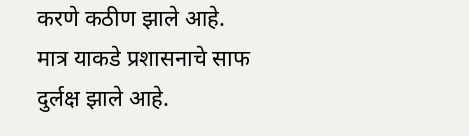करणे कठीण झाले आहे.
मात्र याकडे प्रशासनाचे साफ दुर्लक्ष झाले आहे.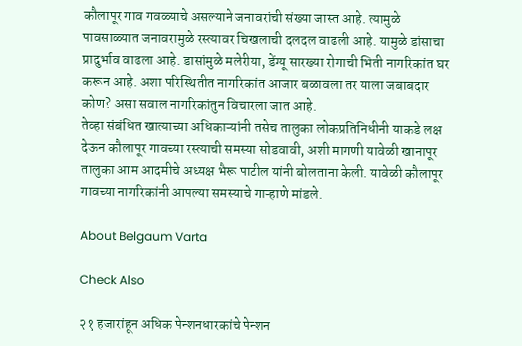कौलापूर गाव गवळ्याचे असल्याने जनावरांची संख्या जास्त आहे. त्यामुळे पावसाळ्यात जनावरामुळे रस्त्यावर चिखलाची दलदल वाढली आहे. यामुळे डांसाचा प्रादुर्भाव वाढला आहे. डासांमुळे मलेरीया, डेंग्यू सारख्या रोगाची भिती नागरिकांत घर करून आहे. अशा परिस्थितीत नागरिकांत आजार बळावला तर याला जबाबदार कोण? असा सवाल नागरिकांतुन विचारला जात आहे.
तेव्हा संबंधित खात्याच्या अधिकाऱ्यांनी तसेच तालुका लोकप्रतिनिधीनी याकडे लक्ष देऊन कौलापूर गावच्या रस्त्याची समस्या सोडवावी, अशी मागणी यावेळी खानापूर तालुका आम आदमीचे अध्यक्ष भैरू पाटील यांनी बोलताना केली. यावेळी कौलापूर गावच्या नागरिकांनी आपल्या समस्याचे गाऱ्हाणे मांडले.

About Belgaum Varta

Check Also

२१ हजारांहून अधिक पेन्शनधारकांचे पेन्शन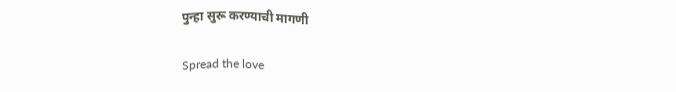पुन्हा सुरू करण्याची मागणी

Spread the love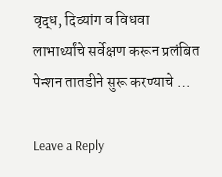वृद्ध, दिव्यांग व विधवा लाभार्थ्यांचे सर्वेक्षण करून प्रलंबित पेन्शन तातडीने सुरू करण्याचे …

Leave a Reply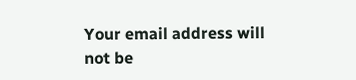Your email address will not be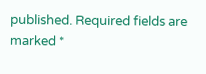published. Required fields are marked *